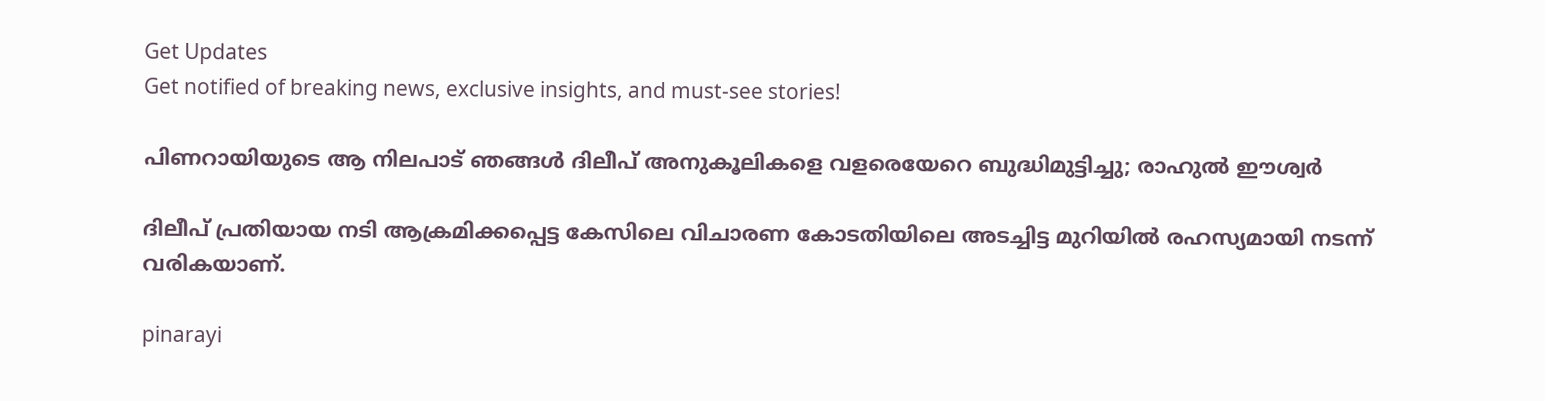Get Updates
Get notified of breaking news, exclusive insights, and must-see stories!

പിണറായിയുടെ ആ നിലപാട് ഞങ്ങള്‍ ദിലീപ് അനുകൂലികളെ വളരെയേറെ ബുദ്ധിമുട്ടിച്ചു; രാഹുല്‍ ഈശ്വർ

ദിലീപ് പ്രതിയായ നടി ആക്രമിക്കപ്പെട്ട കേസിലെ വിചാരണ കോടതിയിലെ അടച്ചിട്ട മുറിയില്‍ രഹസ്യമായി നടന്ന് വരികയാണ്.

pinarayi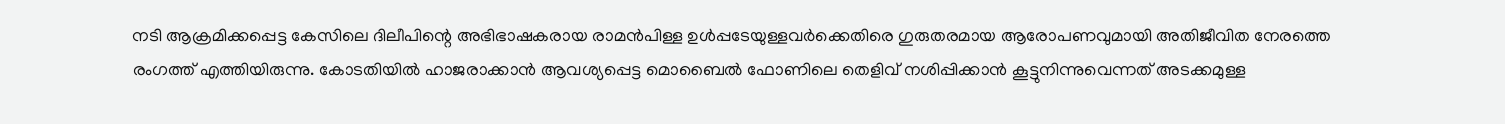നടി ആക്രമിക്കപ്പെട്ട കേസിലെ ദിലീപിന്റെ അഭിഭാഷകരായ രാമന്‍പിള്ള ഉള്‍പ്പടേയുള്ളവർക്കെതിരെ ഗുരുതരമായ ആരോപണവുമായി അതിജീവിത നേരത്തെ രംഗത്ത് എത്തിയിരുന്നു. കോടതിയില്‍ ഹാജരാക്കാന്‍ ആവശ്യപ്പെട്ട മൊബൈല്‍ ഫോണിലെ തെളിവ് നശിപ്പിക്കാന്‍ കൂട്ടുനിന്നുവെന്നത് അടക്കമുള്ള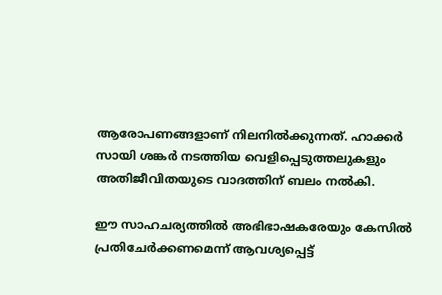ആരോപണങ്ങളാണ് നിലനില്‍ക്കുന്നത്. ഹാക്കർ സായി ശങ്കർ നടത്തിയ വെളിപ്പെടുത്തലുകളും അതിജീവിതയുടെ വാദത്തിന് ബലം നല്‍കി.

ഈ സാഹചര്യത്തില്‍ അഭിഭാഷകരേയും കേസില്‍ പ്രതിചേർക്കണമെന്ന് ആവശ്യപ്പെട്ട്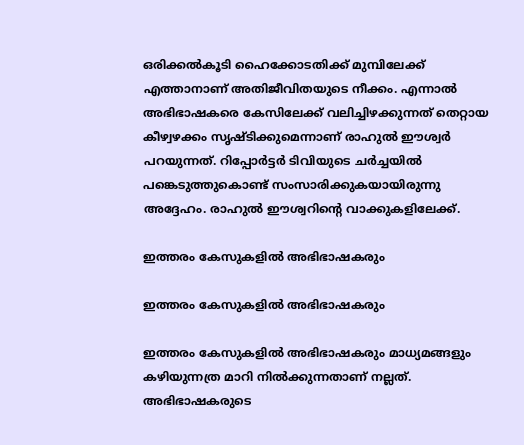ഒരിക്കല്‍കൂടി ഹൈക്കോടതിക്ക് മുമ്പിലേക്ക് എത്താനാണ് അതിജീവിതയുടെ നീക്കം. എന്നാല്‍ അഭിഭാഷകരെ കേസിലേക്ക് വലിച്ചിഴക്കുന്നത് തെറ്റായ കീഴ്വഴക്കം സൃഷ്ടിക്കുമെന്നാണ് രാഹുല്‍ ഈശ്വർ പറയുന്നത്. റിപ്പോർട്ടർ ടിവിയുടെ ചർച്ചയില്‍ പങ്കെടുത്തുകൊണ്ട് സംസാരിക്കുകയായിരുന്നു അദ്ദേഹം. രാഹുല്‍ ഈശ്വറിന്റെ വാക്കുകളിലേക്ക്.

ഇത്തരം കേസുകളില്‍ അഭിഭാഷകരും

ഇത്തരം കേസുകളില്‍ അഭിഭാഷകരും

ഇത്തരം കേസുകളില്‍ അഭിഭാഷകരും മാധ്യമങ്ങളും കഴിയുന്നത്ര മാറി നില്‍ക്കുന്നതാണ് നല്ലത്. അഭിഭാഷകരുടെ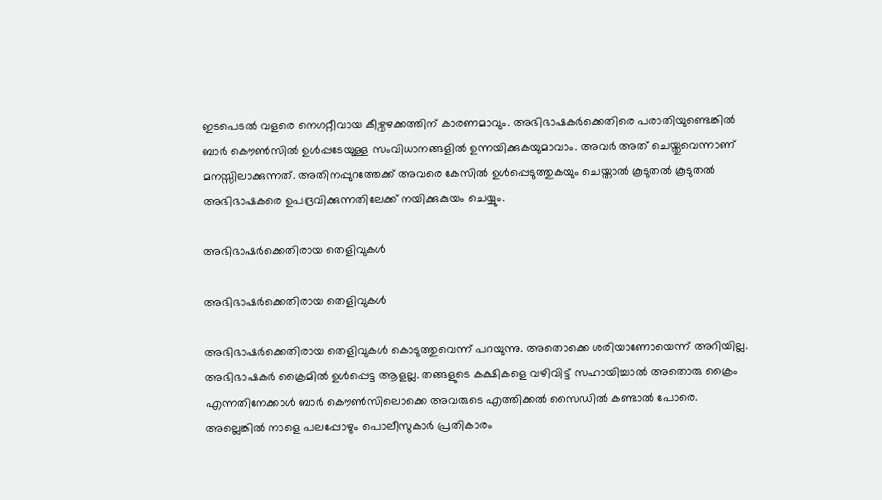ഇടപെടല്‍ വളരെ നെഗറ്റീവായ കീഴ്വഴക്കത്തിന് കാരണമാവും. അഭിഭാഷകർക്കെതിരെ പരാതിയുണ്ടെങ്കില്‍ ബാർ കൌണ്‍സില്‍ ഉള്‍പ്പടേയുള്ള സംവിധാനങ്ങളില്‍ ഉന്നയിക്കുകയുമാവാം. അവർ അത് ചെയ്തുവെന്നാണ് മനസ്സിലാക്കുന്നത്. അതിനപ്പുറത്തേക്ക് അവരെ കേസില്‍ ഉള്‍പ്പെടുത്തുകയും ചെയ്താല്‍ കൂടുതല്‍ കൂടുതല്‍ അഭിഭാഷകരെ ഉപദ്രവിക്കുന്നതിലേക്ക് നയിക്കുകുയം ചെയ്യും.

അഭിഭാഷർക്കെതിരായ തെളിവുകള്‍

അഭിഭാഷർക്കെതിരായ തെളിവുകള്‍

അഭിഭാഷർക്കെതിരായ തെളിവുകള്‍ കൊടുത്തുവെന്ന് പറയുന്നു. അതൊക്കെ ശരിയാണോയെന്ന് അറിയില്ല. അഭിഭാഷകർ ക്രൈമില്‍ ഉള്‍പ്പെട്ട ആളല്ല. തങ്ങളുടെ കക്ഷികളെ വഴിവിട്ട് സഹായിച്ചാല്‍ അതൊരു ക്രൈം എന്നതിനേക്കാള്‍ ബാർ കൌണ്‍സിലൊക്കെ അവരുടെ എത്തിക്കല്‍ സൈഡില്‍ കണ്ടാല്‍ പോരെ. അല്ലെങ്കില്‍ നാളെ പലപ്പോഴും പൊലീസുകാർ പ്രതികാരം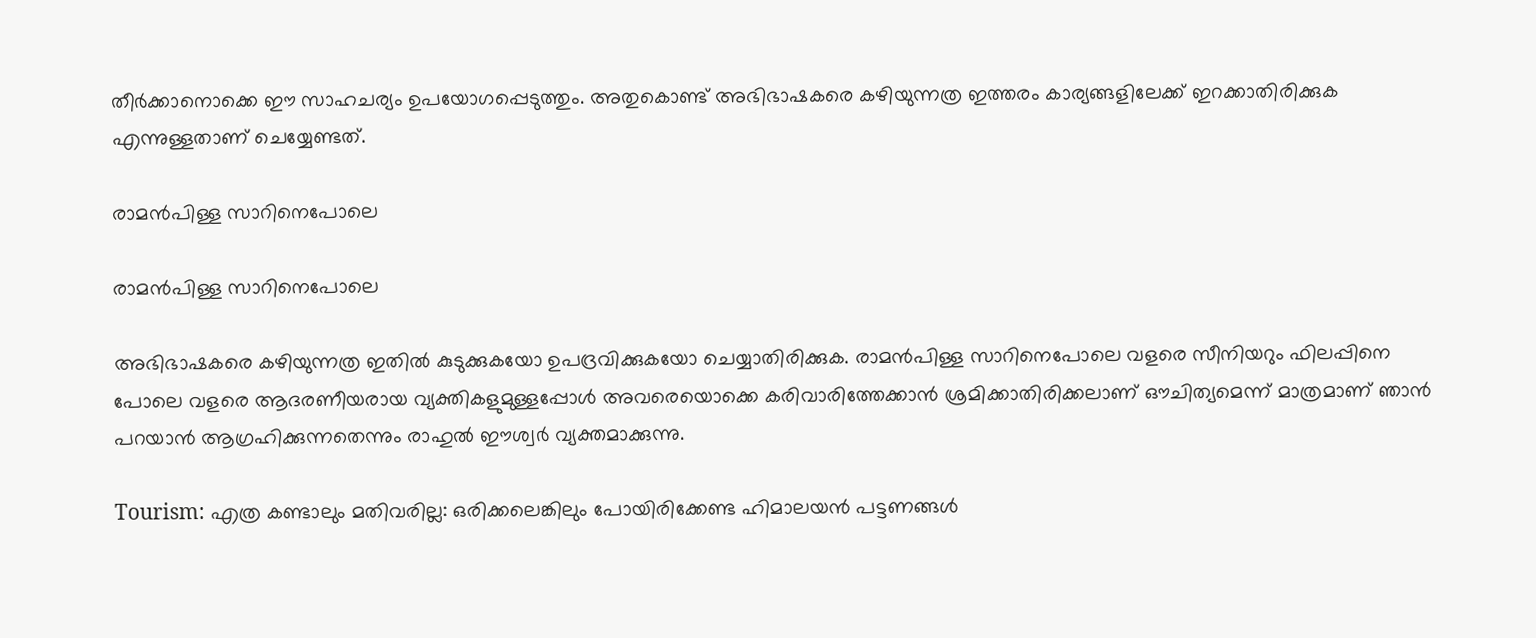തീർക്കാനൊക്കെ ഈ സാഹചര്യം ഉപയോഗപ്പെടുത്തും. അതുകൊണ്ട് അഭിഭാഷകരെ കഴിയുന്നത്ര ഇത്തരം കാര്യങ്ങളിലേക്ക് ഇറക്കാതിരിക്കുക എന്നുള്ളതാണ് ചെയ്യേണ്ടത്.

രാമന്‍പിള്ള സാറിനെപോലെ

രാമന്‍പിള്ള സാറിനെപോലെ

അഭിഭാഷകരെ കഴിയുന്നത്ര ഇതില്‍ കുടുക്കുകയോ ഉപദ്രവിക്കുകയോ ചെയ്യാതിരിക്കുക. രാമന്‍പിള്ള സാറിനെപോലെ വളരെ സീനിയറും ഫിലപ്പിനെ പോലെ വളരെ ആദരണീയരായ വ്യക്തികളുമുള്ളപ്പോള്‍ അവരെയൊക്കെ കരിവാരിത്തേക്കാന്‍ ശ്രമിക്കാതിരിക്കലാണ് ഔചിത്യമെന്ന് മാത്രമാണ് ഞാന്‍ പറയാന്‍ ആഗ്രഹിക്കുന്നതെന്നും രാഹുല്‍ ഈശ്വർ വ്യക്തമാക്കുന്നു.

Tourism: എത്ര കണ്ടാലും മതിവരില്ല: ഒരിക്കലെങ്കിലും പോയിരിക്കേണ്ട ഹിമാലയന്‍ പട്ടണങ്ങള്‍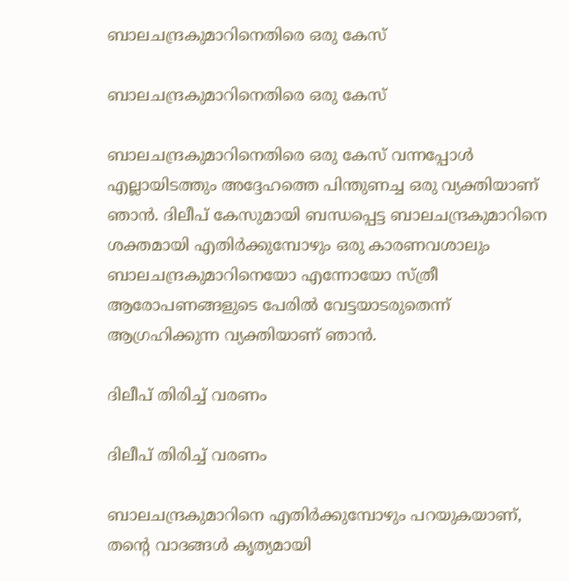ബാലചന്ദ്രകുമാറിനെതിരെ ഒരു കേസ്

ബാലചന്ദ്രകുമാറിനെതിരെ ഒരു കേസ്

ബാലചന്ദ്രകുമാറിനെതിരെ ഒരു കേസ് വന്നപ്പോള്‍ എല്ലായിടത്തും അദ്ദേഹത്തെ പിന്തുണച്ച ഒരു വ്യക്തിയാണ് ഞാന്‍. ദിലീപ് കേസുമായി ബന്ധപ്പെട്ട ബാലചന്ദ്രകുമാറിനെ ശക്തമായി എതിർക്കുമ്പോഴും ഒരു കാരണവശാലും ബാലചന്ദ്രകുമാറിനെയോ എന്നോയോ സ്ത്രീ ആരോപണങ്ങളുടെ പേരില്‍ വേട്ടയാടരുതെന്ന് ആഗ്രഹിക്കുന്ന വ്യക്തിയാണ് ഞാന്‍.

ദിലീപ് തിരിച്ച് വരണം

ദിലീപ് തിരിച്ച് വരണം

ബാലചന്ദ്രകുമാറിനെ എതിർക്കുമ്പോഴും പറയുകയാണ്, തന്റെ വാദങ്ങള്‍ കൃത്യമായി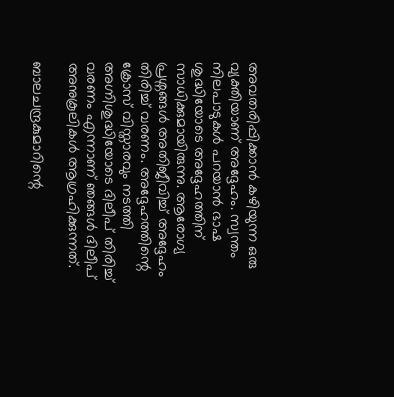അവതരിപ്പിക്കാന്‍ കഴിയുന്ന ഒരു വ്യക്തിയാണ് അദ്ദേഹം. സ്വന്തം നിലപാടുകള്‍ പറയാന്‍ ഭാഷ ശുദ്ധിയോടെ അദ്ദേഹത്തിന് സാധിക്കുമായിരുന്നു. ആരോഗ്യ പ്രശ്നങ്ങള്‍ അതിജീവിച്ച് അദ്ദേഹം തിരിച്ച് വരണം. അദ്ദേഹത്തിന്റെ ക്രോസ് വിസ്താരവും നടത്തി അഗ്നിശുദ്ധിയോടെ ദിലീപ് തിരിച്ച് വരണം എന്നാണ് ഞങ്ങള്‍ ദിലീപ് അനുകൂലികള്‍ ആഗ്രഹിക്കുന്നത്.

ബാലചന്ദ്രകുമാറിന്റെ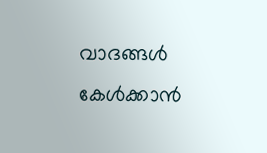വാദങ്ങള്‍ കേള്‍ക്കാന്‍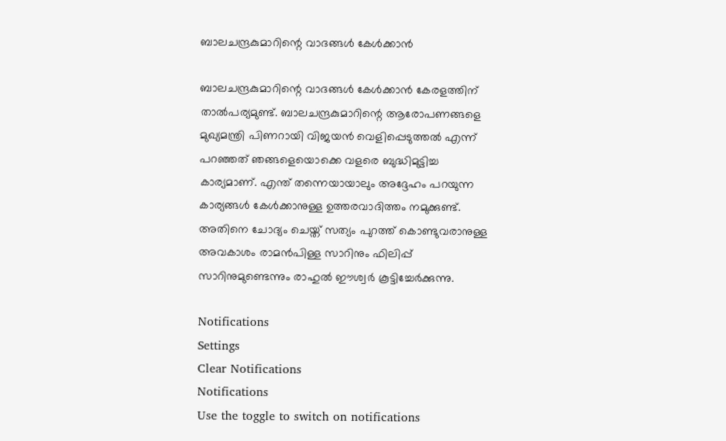ബാലചന്ദ്രകുമാറിന്റെ വാദങ്ങള്‍ കേള്‍ക്കാന്‍

ബാലചന്ദ്രകുമാറിന്റെ വാദങ്ങള്‍ കേള്‍ക്കാന്‍ കേരളത്തിന് താല്‍പര്യമുണ്ട്. ബാലചന്ദ്രകുമാറിന്റെ ആരോപണങ്ങളെ മുഖ്യമന്ത്രി പിണറായി വിജയന്‍ വെളിപ്പെടുത്തല്‍ എന്ന് പറഞ്ഞത് ഞങ്ങളെയൊക്കെ വളരെ ബുദ്ധിമുട്ടിച്ച കാര്യമാണ്. എന്ത് തന്നെയായാലും അദ്ദേഹം പറയുന്ന കാര്യങ്ങള്‍ കേള്‍ക്കാനുള്ള ഉത്തരവാദിത്തം നമുക്കുണ്ട്. അതിനെ ചോദ്യം ചെയ്ത് സത്യം പുറത്ത് കൊണ്ടുവരാനുള്ള അവകാശം രാമന്‍പിള്ള സാറിനും ഫിലിപ്പ് സാറിനുമുണ്ടെന്നും രാഹുല്‍ ഈശ്വർ കൂട്ടിച്ചേർക്കുന്നു.

Notifications
Settings
Clear Notifications
Notifications
Use the toggle to switch on notifications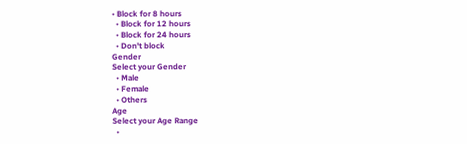• Block for 8 hours
  • Block for 12 hours
  • Block for 24 hours
  • Don't block
Gender
Select your Gender
  • Male
  • Female
  • Others
Age
Select your Age Range
  •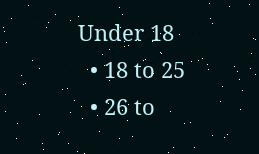Under 18
  • 18 to 25
  • 26 to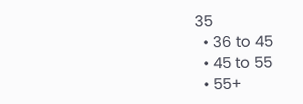35
  • 36 to 45
  • 45 to 55
  • 55+